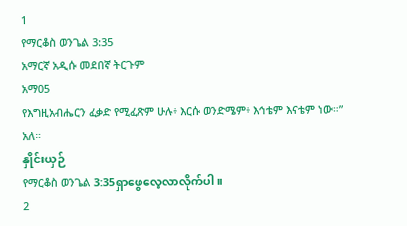1
የማርቆስ ወንጌል 3:35
አማርኛ አዲሱ መደበኛ ትርጉም
አማ05
የእግዚአብሔርን ፈቃድ የሚፈጽም ሁሉ፥ እርሱ ወንድሜም፥ እኅቴም እናቴም ነው።” አለ።
နှိုင်းယှဉ်
የማርቆስ ወንጌል 3:35ရှာဖွေလေ့လာလိုက်ပါ။
2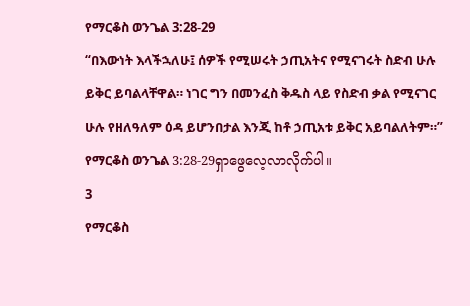የማርቆስ ወንጌል 3:28-29
“በእውነት እላችኋለሁ፤ ሰዎች የሚሠሩት ኃጢአትና የሚናገሩት ስድብ ሁሉ ይቅር ይባልላቸዋል። ነገር ግን በመንፈስ ቅዱስ ላይ የስድብ ቃል የሚናገር ሁሉ የዘለዓለም ዕዳ ይሆንበታል እንጂ ከቶ ኃጢአቱ ይቅር አይባልለትም።”
የማርቆስ ወንጌል 3:28-29ရှာဖွေလေ့လာလိုက်ပါ။
3
የማርቆስ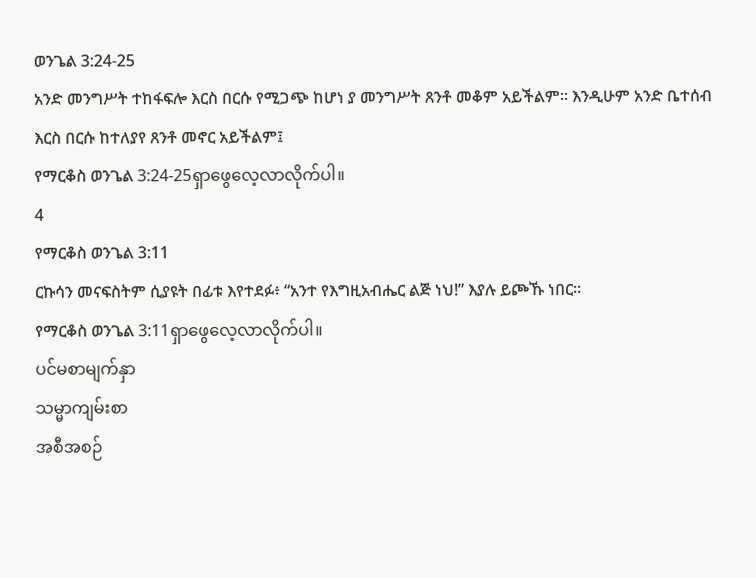ወንጌል 3:24-25
አንድ መንግሥት ተከፋፍሎ እርስ በርሱ የሚጋጭ ከሆነ ያ መንግሥት ጸንቶ መቆም አይችልም። እንዲሁም አንድ ቤተሰብ እርስ በርሱ ከተለያየ ጸንቶ መኖር አይችልም፤
የማርቆስ ወንጌል 3:24-25ရှာဖွေလေ့လာလိုက်ပါ။
4
የማርቆስ ወንጌል 3:11
ርኩሳን መናፍስትም ሲያዩት በፊቱ እየተደፉ፥ “አንተ የእግዚአብሔር ልጅ ነህ!” እያሉ ይጮኹ ነበር።
የማርቆስ ወንጌል 3:11ရှာဖွေလေ့လာလိုက်ပါ။
ပင်မစာမျက်နှာ
သမ္မာကျမ်းစာ
အစီအစဉ်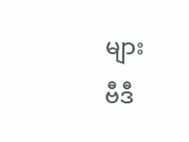များ
ဗီဒီ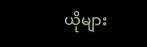ယိုများ